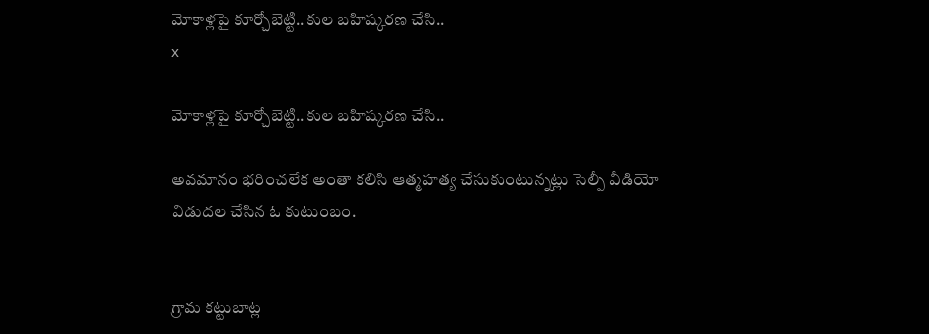మోకాళ్లపై కూర్చోబెట్టి..కుల బహిష్కరణ చేసి..
x

మోకాళ్లపై కూర్చోబెట్టి..కుల బహిష్కరణ చేసి..

అవమానం భరించలేక అంతా కలిసి ఆత్మహత్య చేసుకుంటున్నట్లు సెల్పీ వీడియో విడుదల చేసిన ఓ కుటుంబం.


గ్రామ కట్టుబాట్ల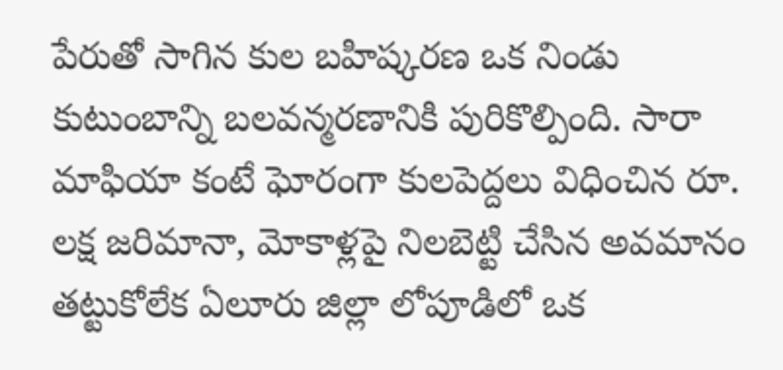పేరుతో సాగిన కుల బహిష్కరణ ఒక నిండు కుటుంబాన్ని బలవన్మరణానికి పురికొల్పింది. సారా మాఫియా కంటే ఘోరంగా కులపెద్దలు విధించిన రూ. లక్ష జరిమానా, మోకాళ్లపై నిలబెట్టి చేసిన అవమానం తట్టుకోలేక ఏలూరు జిల్లా లోపూడిలో ఒక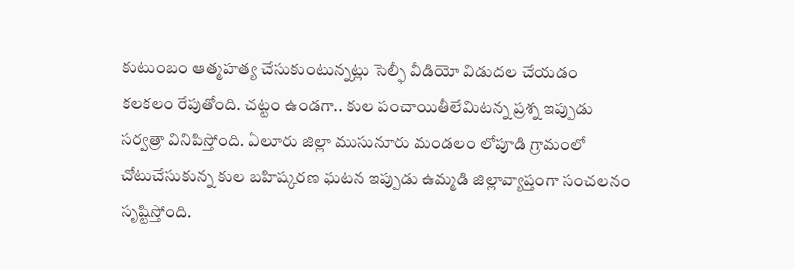కుటుంబం ఆత్మహత్య చేసుకుంటున్నట్లు సెల్ఫీ వీడియో విడుదల చేయడం కలకలం రేపుతోంది. చట్టం ఉండగా.. కుల పంచాయితీలేమిటన్న ప్రశ్న ఇప్పుడు సర్వత్రా వినిపిస్తోంది. ఏలూరు జిల్లా ముసునూరు మండలం లోపూడి గ్రామంలో చోటుచేసుకున్న కుల బహిష్కరణ ఘటన ఇప్పుడు ఉమ్మడి జిల్లావ్యాప్తంగా సంచలనం సృష్టిస్తోంది.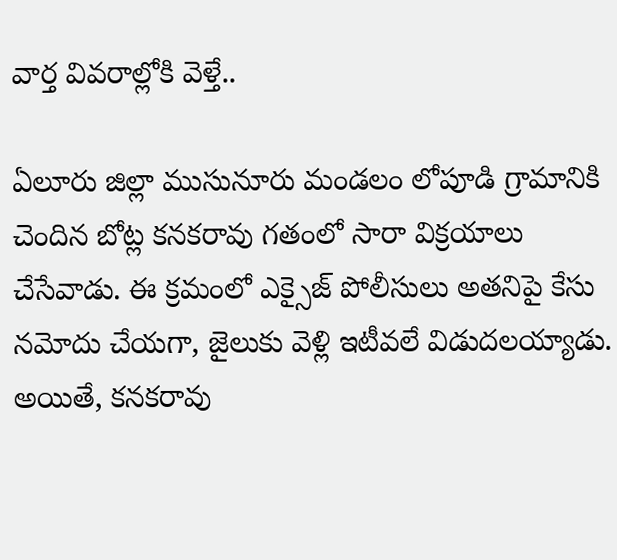వార్త వివరాల్లోకి వెళ్తే..

ఏలూరు జిల్లా ముసునూరు మండలం లోపూడి గ్రామానికి చెందిన బోట్ల కనకరావు గతంలో సారా విక్రయాలు చేసేవాడు. ఈ క్రమంలో ఎక్సైజ్ పోలీసులు అతనిపై కేసు నమోదు చేయగా, జైలుకు వెళ్లి ఇటీవలే విడుదలయ్యాడు. అయితే, కనకరావు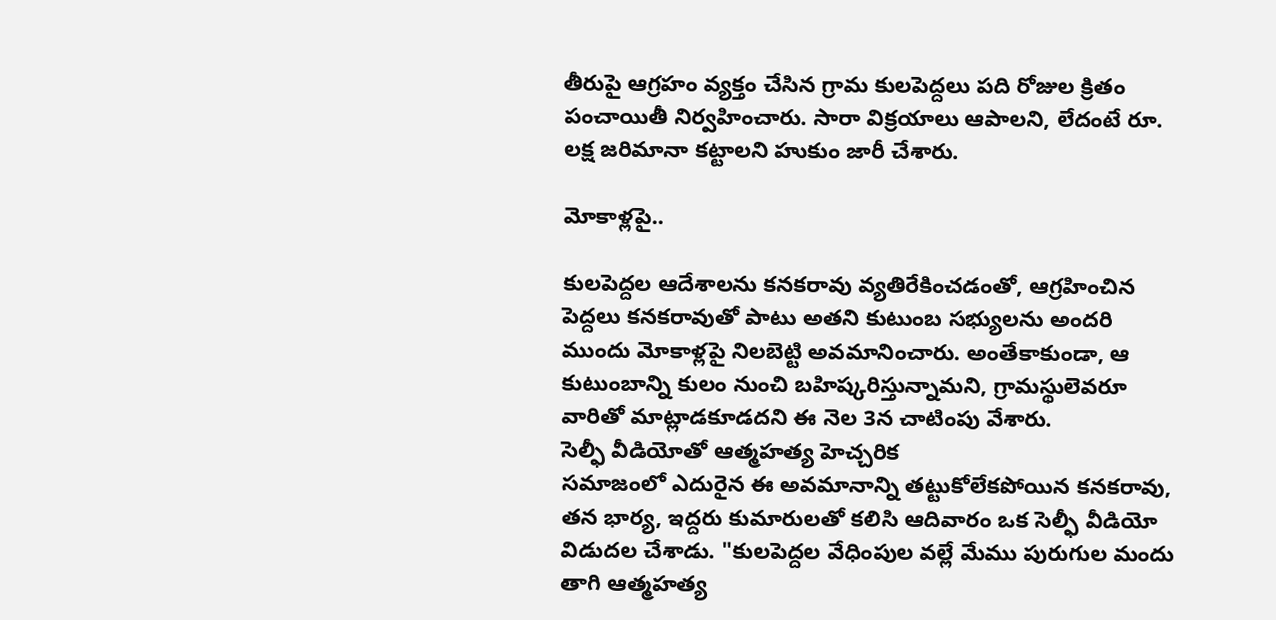తీరుపై ఆగ్రహం వ్యక్తం చేసిన గ్రామ కులపెద్దలు పది రోజుల క్రితం పంచాయితీ నిర్వహించారు. సారా విక్రయాలు ఆపాలని, లేదంటే రూ. లక్ష జరిమానా కట్టాలని హుకుం జారీ చేశారు.

మోకాళ్లపై..

కులపెద్దల ఆదేశాలను కనకరావు వ్యతిరేకించడంతో, ఆగ్రహించిన పెద్దలు కనకరావుతో పాటు అతని కుటుంబ సభ్యులను అందరి ముందు మోకాళ్లపై నిలబెట్టి అవమానించారు. అంతేకాకుండా, ఆ కుటుంబాన్ని కులం నుంచి బహిష్కరిస్తున్నామని, గ్రామస్థులెవరూ వారితో మాట్లాడకూడదని ఈ నెల 3న చాటింపు వేశారు.
సెల్ఫీ వీడియోతో ఆత్మహత్య హెచ్చరిక
సమాజంలో ఎదురైన ఈ అవమానాన్ని తట్టుకోలేకపోయిన కనకరావు, తన భార్య, ఇద్దరు కుమారులతో కలిసి ఆదివారం ఒక సెల్ఫీ వీడియో విడుదల చేశాడు. "కులపెద్దల వేధింపుల వల్లే మేము పురుగుల మందు తాగి ఆత్మహత్య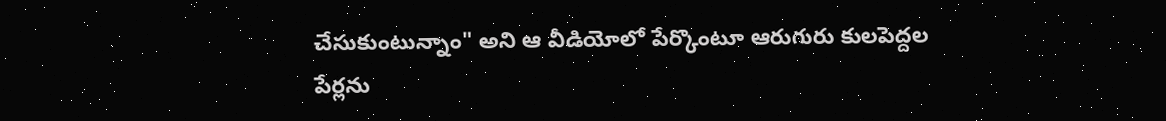చేసుకుంటున్నాం" అని ఆ వీడియోలో పేర్కొంటూ ఆరుగురు కులపెద్దల పేర్లను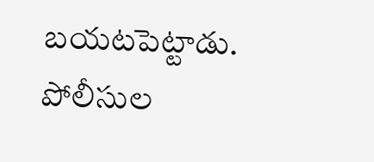బయటపెట్టాడు.
పోలీసుల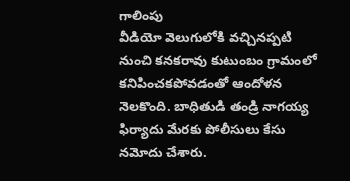గాలింపు
వీడియో వెలుగులోకి వచ్చినప్పటి నుంచి కనకరావు కుటుంబం గ్రామంలో కనిపించకపోవడంతో ఆందోళన నెలకొంది. బాధితుడి తండ్రి నాగయ్య ఫిర్యాదు మేరకు పోలీసులు కేసు నమోదు చేశారు.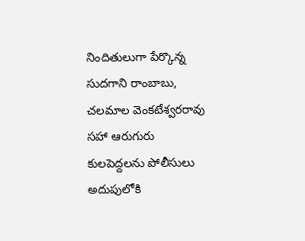నిందితులుగా పేర్కొన్న సుదగాని రాంబాబు, చలమాల వెంకటేశ్వరరావు సహా ఆరుగురు కులపెద్దలను పోలీసులు అదుపులోకి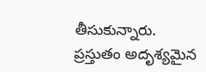తీసుకున్నారు. ప్రస్తుతం అదృశ్యమైన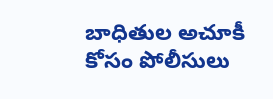బాధితుల అచూకీ కోసం పోలీసులు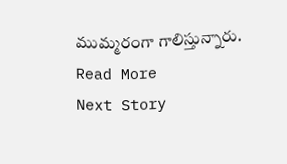ముమ్మరంగా గాలిస్తున్నారు.
Read More
Next Story